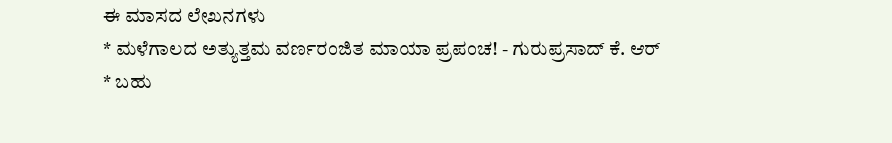ಈ ಮಾಸದ ಲೇಖನಗಳು
* ಮಳೆಗಾಲದ ಅತ್ಯುತ್ತಮ ವರ್ಣರಂಜಿತ ಮಾಯಾ ಪ್ರಪಂಚ! - ಗುರುಪ್ರಸಾದ್ ಕೆ. ಆರ್
* ಬಹು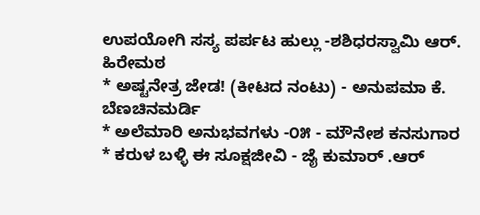ಉಪಯೋಗಿ ಸಸ್ಯ ಪರ್ಪಟ ಹುಲ್ಲು -ಶಶಿಧರಸ್ವಾಮಿ ಆರ್. ಹಿರೇಮಠ
* ಅಷ್ಟನೇತ್ರ ಜೇಡ! (ಕೀಟದ ನಂಟು) - ಅನುಪಮಾ ಕೆ. ಬೆಣಚಿನಮರ್ಡಿ
* ಅಲೆಮಾರಿ ಅನುಭವಗಳು -೦೫ - ಮೌನೇಶ ಕನಸುಗಾರ
* ಕರುಳ ಬಳ್ಳಿ ಈ ಸೂಕ್ಷಜೀವಿ - ಜೈ ಕುಮಾರ್ .ಆರ್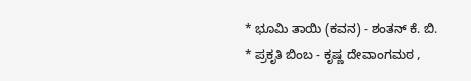* ಭೂಮಿ ತಾಯಿ (ಕವನ) - ಶಂತನ್ ಕೆ. ಬಿ.
* ಪ್ರಕೃತಿ ಬಿಂಬ - ಕೃಷ್ಣ ದೇವಾಂಗಮಠ ,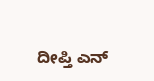ದೀಪ್ತಿ ಎನ್